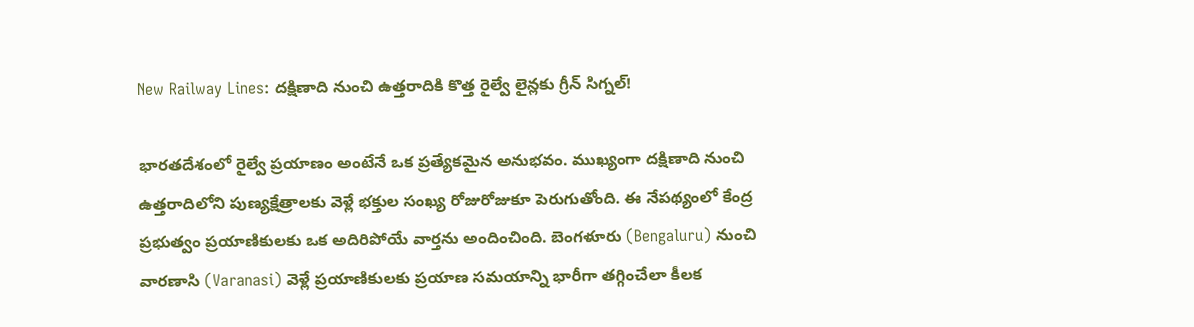New Railway Lines: దక్షిణాది నుంచి ఉత్తరాదికి కొత్త రైల్వే లైన్లకు గ్రీన్ సిగ్నల్!

భారతదేశంలో రైల్వే ప్రయాణం అంటేనే ఒక ప్రత్యేకమైన అనుభవం. ముఖ్యంగా దక్షిణాది నుంచి ఉత్తరాదిలోని పుణ్యక్షేత్రాలకు వెళ్లే భక్తుల సంఖ్య రోజురోజుకూ పెరుగుతోంది. ఈ నేపథ్యంలో కేంద్ర ప్రభుత్వం ప్రయాణికులకు ఒక అదిరిపోయే వార్తను అందించింది. బెంగళూరు (Bengaluru) నుంచి వారణాసి (Varanasi) వెళ్లే ప్రయాణికులకు ప్రయాణ సమయాన్ని భారీగా తగ్గించేలా కీలక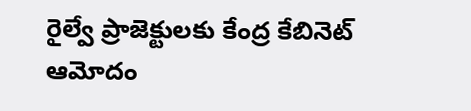రైల్వే ప్రాజెక్టులకు కేంద్ర కేబినెట్ ఆమోదం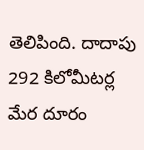తెలిపింది. దాదాపు 292 కిలోమీటర్ల మేర దూరం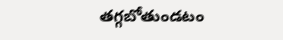తగ్గబోతుండటం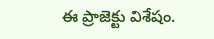ఈ ప్రాజెక్టు విశేషం.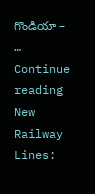గొండియా – … Continue reading New Railway Lines: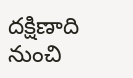దక్షిణాది నుంచి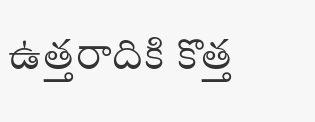ఉత్తరాదికి కొత్త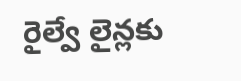రైల్వే లైన్లకు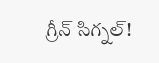గ్రీన్ సిగ్నల్!